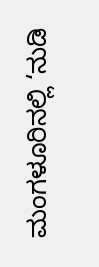ಮಂಗಳೂರಿನಲ್ಲಿ ‘ನುಡಿ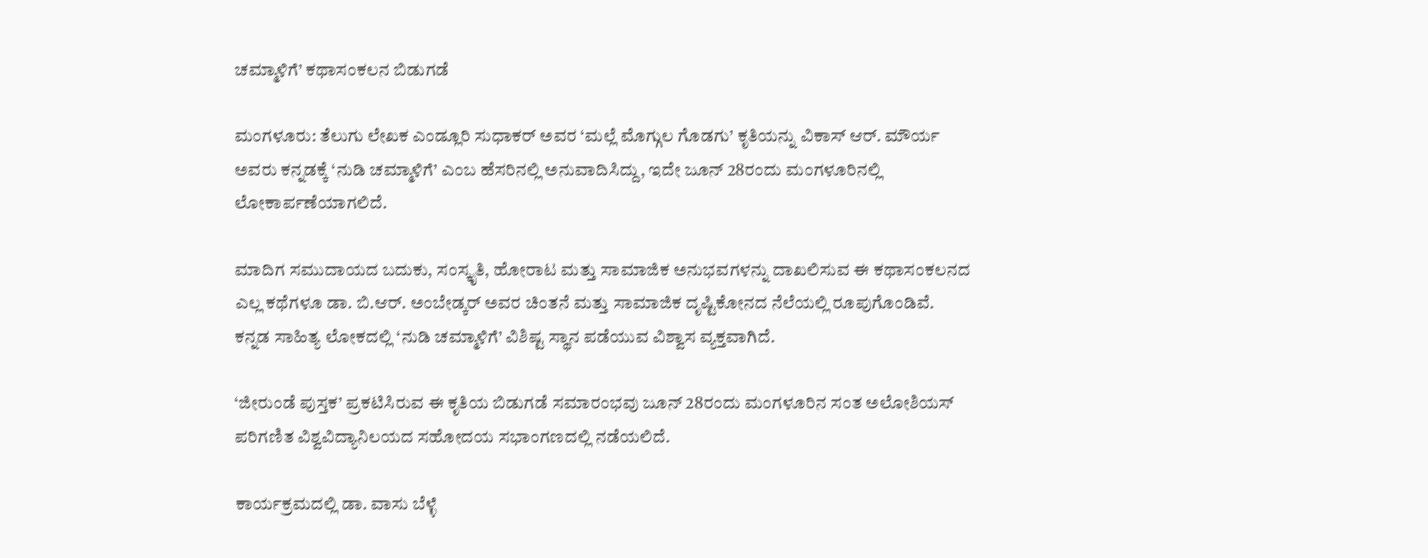ಚಮ್ಮಾಳಿಗೆ’ ಕಥಾಸಂಕಲನ ಬಿಡುಗಡೆ

ಮಂಗಳೂರು: ತೆಲುಗು ಲೇಖಕ ಎಂಡ್ಲೂರಿ ಸುಧಾಕರ್ ಅವರ ‘ಮಲ್ಲೆ ಮೊಗ್ಗುಲ ಗೊಡಗು’ ಕೃತಿಯನ್ನು ವಿಕಾಸ್ ಆರ್. ಮೌರ್ಯ ಅವರು ಕನ್ನಡಕ್ಕೆ ‘ನುಡಿ ಚಮ್ಮಾಳಿಗೆ’ ಎಂಬ ಹೆಸರಿನಲ್ಲಿ ಅನುವಾದಿಸಿದ್ದು, ಇದೇ ಜೂನ್ 28ರಂದು ಮಂಗಳೂರಿನಲ್ಲಿ ಲೋಕಾರ್ಪಣೆಯಾಗಲಿದೆ.

ಮಾದಿಗ ಸಮುದಾಯದ ಬದುಕು, ಸಂಸ್ಕೃತಿ, ಹೋರಾಟ ಮತ್ತು ಸಾಮಾಜಿಕ ಅನುಭವಗಳನ್ನು ದಾಖಲಿಸುವ ಈ ಕಥಾಸಂಕಲನದ ಎಲ್ಲ ಕಥೆಗಳೂ ಡಾ. ಬಿ.ಆರ್. ಅಂಬೇಡ್ಕರ್ ಅವರ ಚಿಂತನೆ ಮತ್ತು ಸಾಮಾಜಿಕ ದೃಷ್ಟಿಕೋನದ ನೆಲೆಯಲ್ಲಿ ರೂಪುಗೊಂಡಿವೆ. ಕನ್ನಡ ಸಾಹಿತ್ಯ ಲೋಕದಲ್ಲಿ ‘ನುಡಿ ಚಮ್ಮಾಳಿಗೆ’ ವಿಶಿಷ್ಟ ಸ್ಥಾನ ಪಡೆಯುವ ವಿಶ್ವಾಸ ವ್ಯಕ್ತವಾಗಿದೆ.

‘ಜೀರುಂಡೆ ಪುಸ್ತಕ’ ಪ್ರಕಟಿಸಿರುವ ಈ ಕೃತಿಯ ಬಿಡುಗಡೆ ಸಮಾರಂಭವು ಜೂನ್ 28ರಂದು ಮಂಗಳೂರಿನ ಸಂತ ಅಲೋಶಿಯಸ್ ಪರಿಗಣಿತ ವಿಶ್ವವಿದ್ಯಾನಿಲಯದ ಸಹೋದಯ ಸಭಾಂಗಣದಲ್ಲಿ ನಡೆಯಲಿದೆ.

ಕಾರ್ಯಕ್ರಮದಲ್ಲಿ ಡಾ. ವಾಸು ಬೆಳ್ಳೆ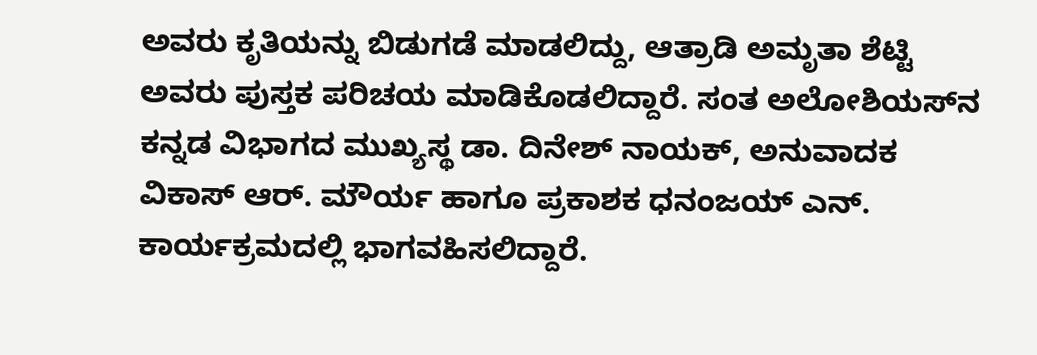ಅವರು ಕೃತಿಯನ್ನು ಬಿಡುಗಡೆ ಮಾಡಲಿದ್ದು, ಆತ್ರಾಡಿ ಅಮೃತಾ ಶೆಟ್ಟಿ ಅವರು ಪುಸ್ತಕ ಪರಿಚಯ ಮಾಡಿಕೊಡಲಿದ್ದಾರೆ. ಸಂತ ಅಲೋಶಿಯಸ್‌ನ ಕನ್ನಡ ವಿಭಾಗದ ಮುಖ್ಯಸ್ಥ ಡಾ. ದಿನೇಶ್ ನಾಯಕ್, ಅನುವಾದಕ ವಿಕಾಸ್ ಆರ್. ಮೌರ್ಯ ಹಾಗೂ ಪ್ರಕಾಶಕ ಧನಂಜಯ್ ಎನ್. ಕಾರ್ಯಕ್ರಮದಲ್ಲಿ ಭಾಗವಹಿಸಲಿದ್ದಾರೆ.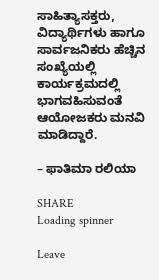ಸಾಹಿತ್ಯಾಸಕ್ತರು, ವಿದ್ಯಾರ್ಥಿಗಳು ಹಾಗೂ ಸಾರ್ವಜನಿಕರು ಹೆಚ್ಚಿನ ಸಂಖ್ಯೆಯಲ್ಲಿ ಕಾರ್ಯಕ್ರಮದಲ್ಲಿ ಭಾಗವಹಿಸುವಂತೆ ಆಯೋಜಕರು ಮನವಿ ಮಾಡಿದ್ದಾರೆ.

– ಫಾತಿಮಾ ರಲಿಯಾ

SHARE
Loading spinner

Leave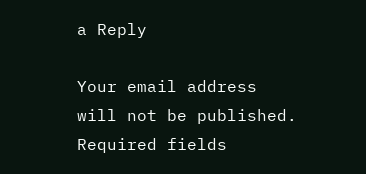a Reply

Your email address will not be published. Required fields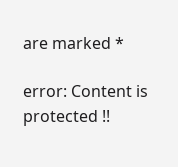are marked *

error: Content is protected !!